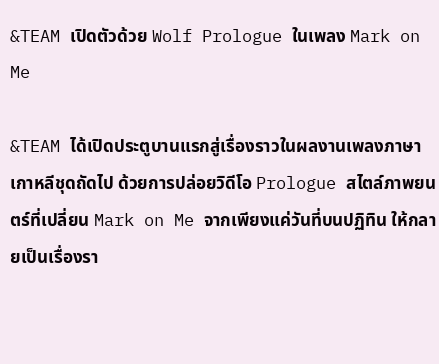&TEAM เปิดตัวด้วย Wolf Prologue ในเพลง Mark on Me

&TEAM ได้เปิดประตูบานแรกสู่เรื่องราวในผลงานเพลงภาษาเกาหลีชุดถัดไป ด้วยการปล่อยวิดีโอ Prologue สไตล์ภาพยนตร์ที่เปลี่ยน Mark on Me จากเพียงแค่วันที่บนปฏิทิน ให้กลายเป็นเรื่องรา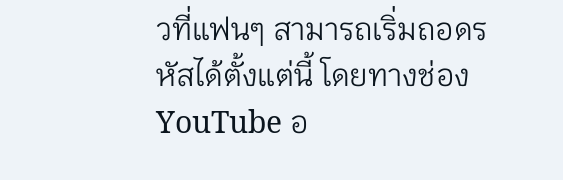วที่แฟนๆ สามารถเริ่มถอดรหัสได้ตั้งแต่นี้ โดยทางช่อง YouTube อ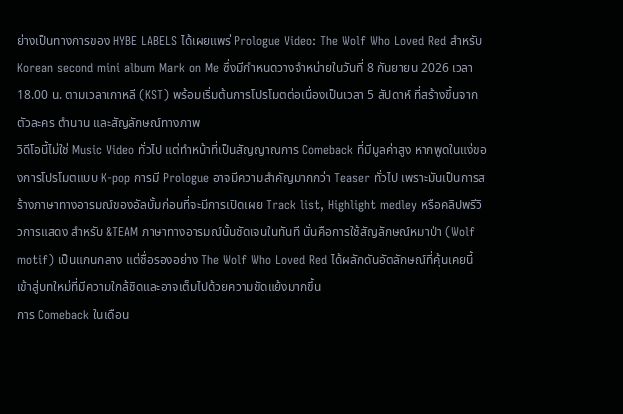ย่างเป็นทางการของ HYBE LABELS ได้เผยแพร่ Prologue Video: The Wolf Who Loved Red สำหรับ Korean second mini album Mark on Me ซึ่งมีกำหนดวางจำหน่ายในวันที่ 8 กันยายน 2026 เวลา 18.00 น. ตามเวลาเกาหลี (KST) พร้อมเริ่มต้นการโปรโมตต่อเนื่องเป็นเวลา 5 สัปดาห์ ที่สร้างขึ้นจากตัวละคร ตำนาน และสัญลักษณ์ทางภาพ
วิดีโอนี้ไม่ใช่ Music Video ทั่วไป แต่ทำหน้าที่เป็นสัญญาณการ Comeback ที่มีมูลค่าสูง หากพูดในแง่ของการโปรโมตแบบ K-pop การมี Prologue อาจมีความสำคัญมากกว่า Teaser ทั่วไป เพราะมันเป็นการสร้างภาษาทางอารมณ์ของอัลบั้มก่อนที่จะมีการเปิดเผย Track list, Highlight medley หรือคลิปพรีวิวการแสดง สำหรับ &TEAM ภาษาทางอารมณ์นั้นชัดเจนในทันที นั่นคือการใช้สัญลักษณ์หมาป่า (Wolf motif) เป็นแกนกลาง แต่ชื่อรองอย่าง The Wolf Who Loved Red ได้ผลักดันอัตลักษณ์ที่คุ้นเคยนี้เข้าสู่บทใหม่ที่มีความใกล้ชิดและอาจเต็มไปด้วยความขัดแย้งมากขึ้น
การ Comeback ในเดือน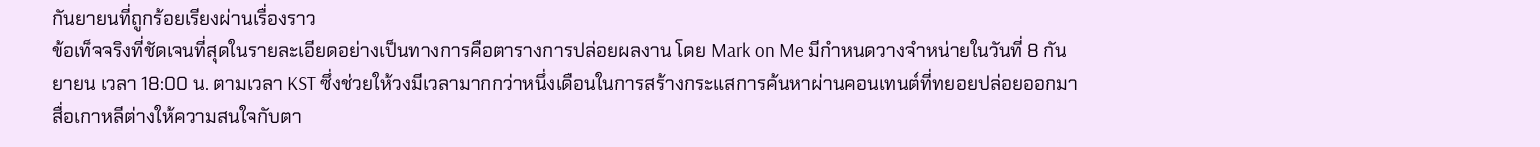กันยายนที่ถูกร้อยเรียงผ่านเรื่องราว
ข้อเท็จจริงที่ชัดเจนที่สุดในรายละเอียดอย่างเป็นทางการคือตารางการปล่อยผลงาน โดย Mark on Me มีกำหนดวางจำหน่ายในวันที่ 8 กันยายน เวลา 18:00 น. ตามเวลา KST ซึ่งช่วยให้วงมีเวลามากกว่าหนึ่งเดือนในการสร้างกระแสการค้นหาผ่านคอนเทนต์ที่ทยอยปล่อยออกมา สื่อเกาหลีต่างให้ความสนใจกับตา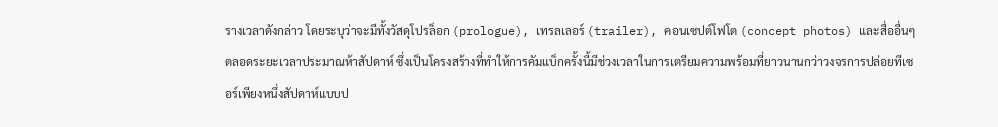รางเวลาดังกล่าว โดยระบุว่าจะมีทั้งวัสดุโปรล็อก (prologue), เทรลเลอร์ (trailer), คอนเซปต์โฟโต (concept photos) และสื่ออื่นๆ ตลอดระยะเวลาประมาณห้าสัปดาห์ ซึ่งเป็นโครงสร้างที่ทำให้การคัมแบ็กครั้งนี้มีช่วงเวลาในการเตรียมความพร้อมที่ยาวนานกว่าวงจรการปล่อยทีเซอร์เพียงหนึ่งสัปดาห์แบบป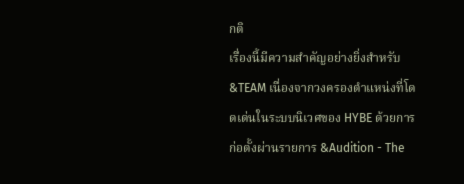กติ
เรื่องนี้มีความสำคัญอย่างยิ่งสำหรับ &TEAM เนื่องจากวงครองตำแหน่งที่โดดเด่นในระบบนิเวศของ HYBE ด้วยการก่อตั้งผ่านรายการ &Audition - The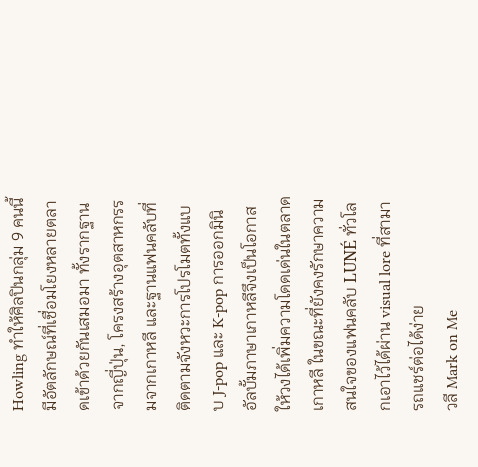Howling ทำให้ศิลปินกลุ่ม 9 คนนี้มีอัตลักษณ์ที่เชื่อมโยงหลายตลาดเข้าด้วยกันเสมอมา ทั้งรากฐานจากญี่ปุ่น, โครงสร้างอุตสาหกรรมจากเกาหลี และฐานแฟนคลับที่ติดตามจังหวะการโปรโมตทั้งแบบ J-pop และ K-pop การออกมินิอัลบั้มภาษาเกาหลีจึงเป็นโอกาสให้วงได้เพิ่มความโดดเด่นในตลาดเกาหลี ในขณะที่ยังคงรักษาความสนใจของแฟนคลับ LUNÉ ทั่วโลกเอาไว้ได้ผ่าน visual lore ที่สามารถแชร์ต่อได้ง่าย
วลี Mark on Me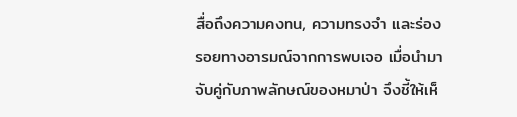สื่อถึงความคงทน, ความทรงจำ และร่องรอยทางอารมณ์จากการพบเจอ เมื่อนำมาจับคู่กับภาพลักษณ์ของหมาป่า จึงชี้ให้เห็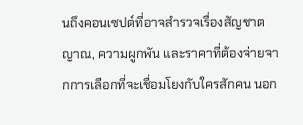นถึงคอนเซปต์ที่อาจสำรวจเรื่องสัญชาตญาณ, ความผูกพัน และราคาที่ต้องจ่ายจากการเลือกที่จะเชื่อมโยงกับใครสักคน นอก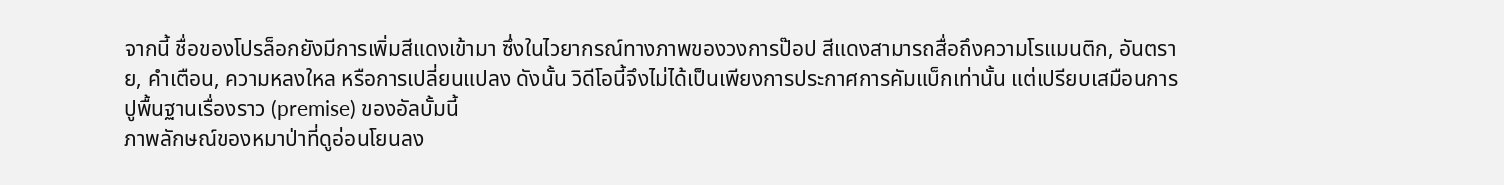จากนี้ ชื่อของโปรล็อกยังมีการเพิ่มสีแดงเข้ามา ซึ่งในไวยากรณ์ทางภาพของวงการป๊อป สีแดงสามารถสื่อถึงความโรแมนติก, อันตราย, คำเตือน, ความหลงใหล หรือการเปลี่ยนแปลง ดังนั้น วิดีโอนี้จึงไม่ได้เป็นเพียงการประกาศการคัมแบ็กเท่านั้น แต่เปรียบเสมือนการปูพื้นฐานเรื่องราว (premise) ของอัลบั้มนี้
ภาพลักษณ์ของหมาป่าที่ดูอ่อนโยนลง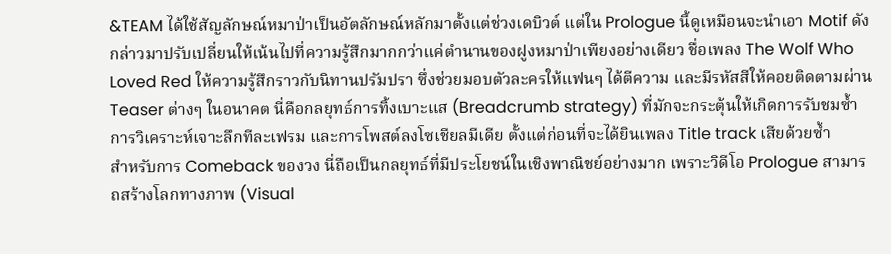&TEAM ได้ใช้สัญลักษณ์หมาป่าเป็นอัตลักษณ์หลักมาตั้งแต่ช่วงเดบิวต์ แต่ใน Prologue นี้ดูเหมือนจะนำเอา Motif ดังกล่าวมาปรับเปลี่ยนให้เน้นไปที่ความรู้สึกมากกว่าแค่ตำนานของฝูงหมาป่าเพียงอย่างเดียว ชื่อเพลง The Wolf Who Loved Red ให้ความรู้สึกราวกับนิทานปรัมปรา ซึ่งช่วยมอบตัวละครให้แฟนๆ ได้ตีความ และมีรหัสสีให้คอยติดตามผ่าน Teaser ต่างๆ ในอนาคต นี่คือกลยุทธ์การทิ้งเบาะแส (Breadcrumb strategy) ที่มักจะกระตุ้นให้เกิดการรับชมซ้ำ การวิเคราะห์เจาะลึกทีละเฟรม และการโพสต์ลงโซเชียลมีเดีย ตั้งแต่ก่อนที่จะได้ยินเพลง Title track เสียด้วยซ้ำ
สำหรับการ Comeback ของวง นี่ถือเป็นกลยุทธ์ที่มีประโยชน์ในเชิงพาณิชย์อย่างมาก เพราะวิดีโอ Prologue สามารถสร้างโลกทางภาพ (Visual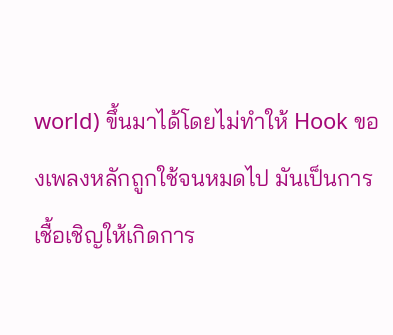world) ขึ้นมาได้โดยไม่ทำให้ Hook ของเพลงหลักถูกใช้จนหมดไป มันเป็นการเชื้อเชิญให้เกิดการ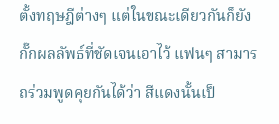ตั้งทฤษฎีต่างๆ แต่ในขณะเดียวกันก็ยังกั๊กผลลัพธ์ที่ชัดเจนเอาไว้ แฟนๆ สามารถร่วมพูดคุยกันได้ว่า สีแดงนั้นเป็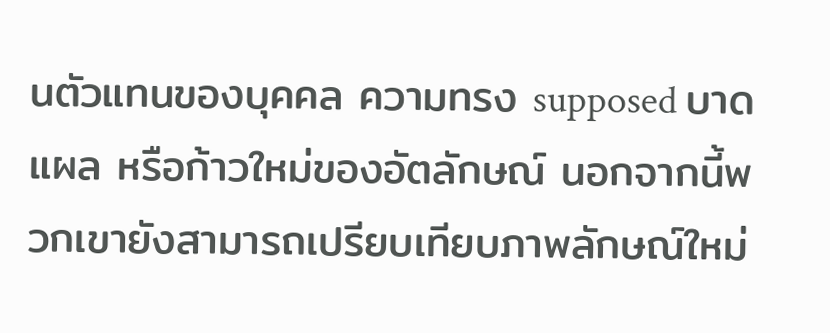นตัวแทนของบุคคล ความทรง supposed บาดแผล หรือก้าวใหม่ของอัตลักษณ์ นอกจากนี้พวกเขายังสามารถเปรียบเทียบภาพลักษณ์ใหม่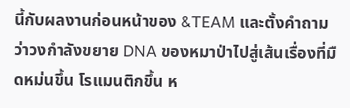นี้กับผลงานก่อนหน้าของ &TEAM และตั้งคำถามว่าวงกำลังขยาย DNA ของหมาป่าไปสู่เส้นเรื่องที่มืดหม่นขึ้น โรแมนติกขึ้น ห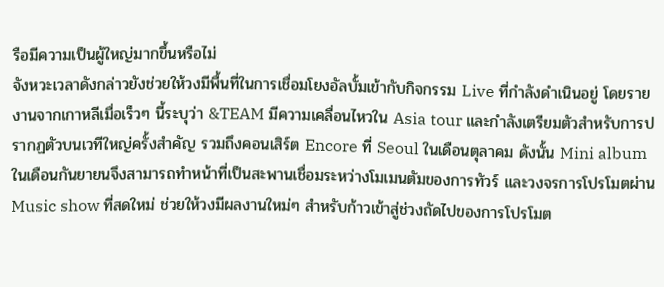รือมีความเป็นผู้ใหญ่มากขึ้นหรือไม่
จังหวะเวลาดังกล่าวยังช่วยให้วงมีพื้นที่ในการเชื่อมโยงอัลบั้มเข้ากับกิจกรรม Live ที่กำลังดำเนินอยู่ โดยรายงานจากเกาหลีเมื่อเร็วๆ นี้ระบุว่า &TEAM มีความเคลื่อนไหวใน Asia tour และกำลังเตรียมตัวสำหรับการปรากฏตัวบนเวทีใหญ่ครั้งสำคัญ รวมถึงคอนเสิร์ต Encore ที่ Seoul ในเดือนตุลาคม ดังนั้น Mini album ในเดือนกันยายนจึงสามารถทำหน้าที่เป็นสะพานเชื่อมระหว่างโมเมนตัมของการทัวร์ และวงจรการโปรโมตผ่าน Music show ที่สดใหม่ ช่วยให้วงมีผลงานใหม่ๆ สำหรับก้าวเข้าสู่ช่วงถัดไปของการโปรโมต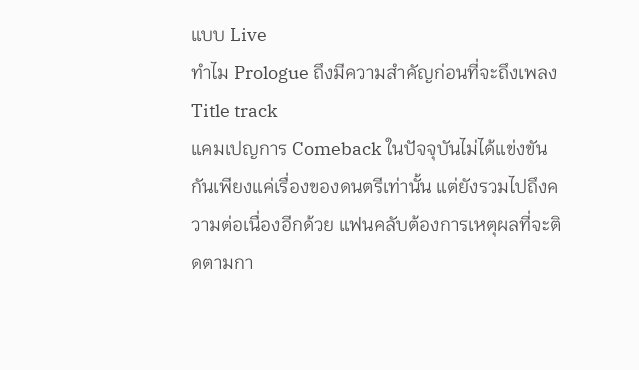แบบ Live
ทำไม Prologue ถึงมีความสำคัญก่อนที่จะถึงเพลง Title track
แคมเปญการ Comeback ในปัจจุบันไม่ได้แข่งขันกันเพียงแค่เรื่องของดนตรีเท่านั้น แต่ยังรวมไปถึงความต่อเนื่องอีกด้วย แฟนคลับต้องการเหตุผลที่จะติดตามกา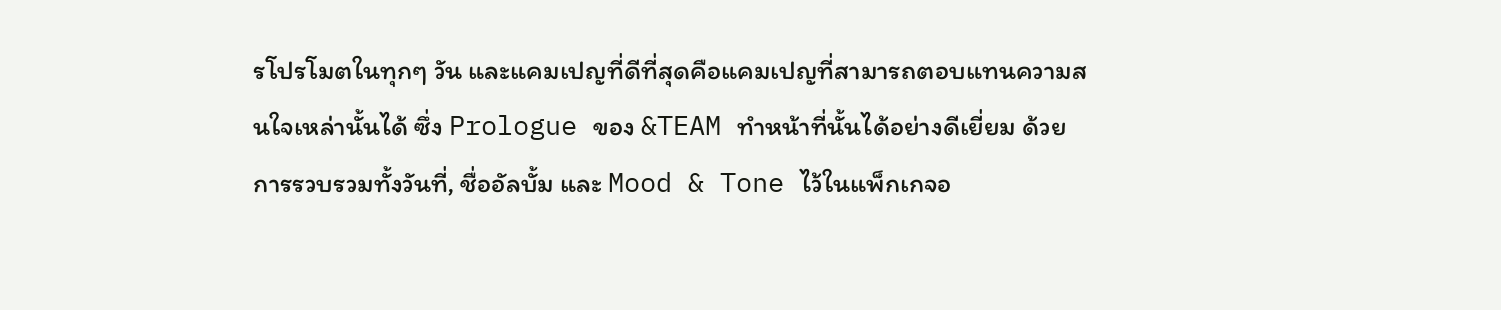รโปรโมตในทุกๆ วัน และแคมเปญที่ดีที่สุดคือแคมเปญที่สามารถตอบแทนความสนใจเหล่านั้นได้ ซึ่ง Prologue ของ &TEAM ทำหน้าที่นั้นได้อย่างดีเยี่ยม ด้วยการรวบรวมทั้งวันที่, ชื่ออัลบั้ม และ Mood & Tone ไว้ในแพ็กเกจอ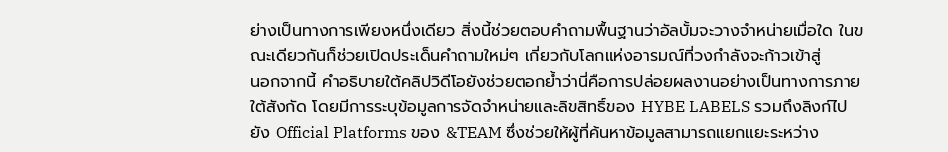ย่างเป็นทางการเพียงหนึ่งเดียว สิ่งนี้ช่วยตอบคำถามพื้นฐานว่าอัลบั้มจะวางจำหน่ายเมื่อใด ในขณะเดียวกันก็ช่วยเปิดประเด็นคำถามใหม่ๆ เกี่ยวกับโลกแห่งอารมณ์ที่วงกำลังจะก้าวเข้าสู่
นอกจากนี้ คำอธิบายใต้คลิปวิดีโอยังช่วยตอกย้ำว่านี่คือการปล่อยผลงานอย่างเป็นทางการภายใต้สังกัด โดยมีการระบุข้อมูลการจัดจำหน่ายและลิขสิทธิ์ของ HYBE LABELS รวมถึงลิงก์ไปยัง Official Platforms ของ &TEAM ซึ่งช่วยให้ผู้ที่ค้นหาข้อมูลสามารถแยกแยะระหว่าง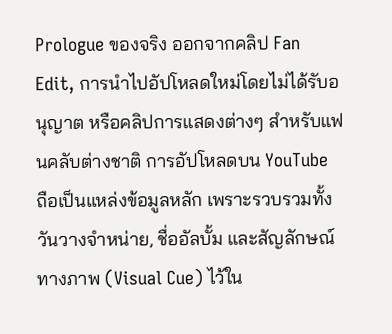Prologue ของจริง ออกจากคลิป Fan Edit, การนำไปอัปโหลดใหม่โดยไม่ได้รับอนุญาต หรือคลิปการแสดงต่างๆ สำหรับแฟนคลับต่างชาติ การอัปโหลดบน YouTube ถือเป็นแหล่งข้อมูลหลัก เพราะรวบรวมทั้งวันวางจำหน่าย, ชื่ออัลบั้ม และสัญลักษณ์ทางภาพ (Visual Cue) ไว้ใน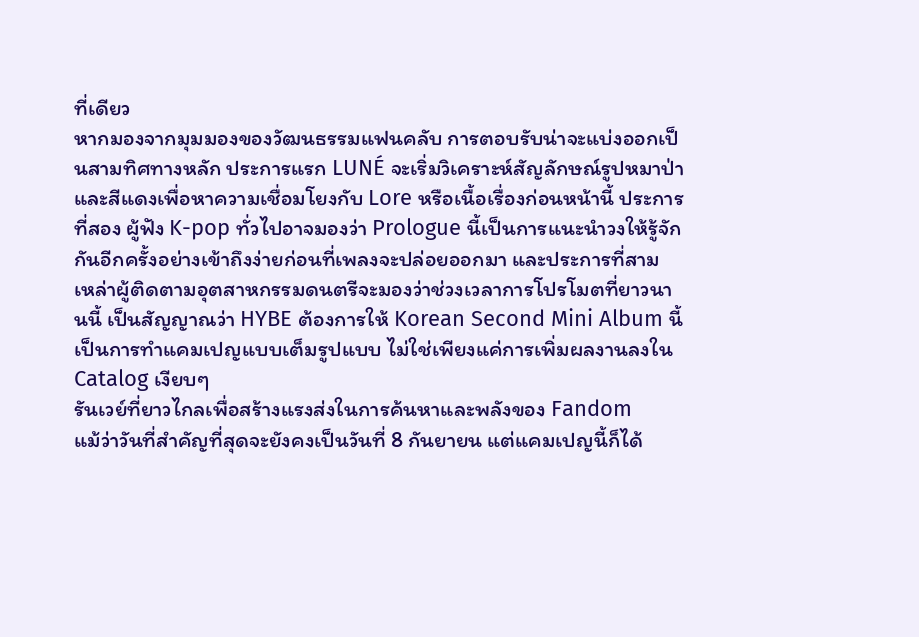ที่เดียว
หากมองจากมุมมองของวัฒนธรรมแฟนคลับ การตอบรับน่าจะแบ่งออกเป็นสามทิศทางหลัก ประการแรก LUNÉ จะเริ่มวิเคราะห์สัญลักษณ์รูปหมาป่าและสีแดงเพื่อหาความเชื่อมโยงกับ Lore หรือเนื้อเรื่องก่อนหน้านี้ ประการที่สอง ผู้ฟัง K-pop ทั่วไปอาจมองว่า Prologue นี้เป็นการแนะนำวงให้รู้จักกันอีกครั้งอย่างเข้าถึงง่ายก่อนที่เพลงจะปล่อยออกมา และประการที่สาม เหล่าผู้ติดตามอุตสาหกรรมดนตรีจะมองว่าช่วงเวลาการโปรโมตที่ยาวนานนี้ เป็นสัญญาณว่า HYBE ต้องการให้ Korean Second Mini Album นี้เป็นการทำแคมเปญแบบเต็มรูปแบบ ไม่ใช่เพียงแค่การเพิ่มผลงานลงใน Catalog เงียบๆ
รันเวย์ที่ยาวไกลเพื่อสร้างแรงส่งในการค้นหาและพลังของ Fandom
แม้ว่าวันที่สำคัญที่สุดจะยังคงเป็นวันที่ 8 กันยายน แต่แคมเปญนี้ก็ได้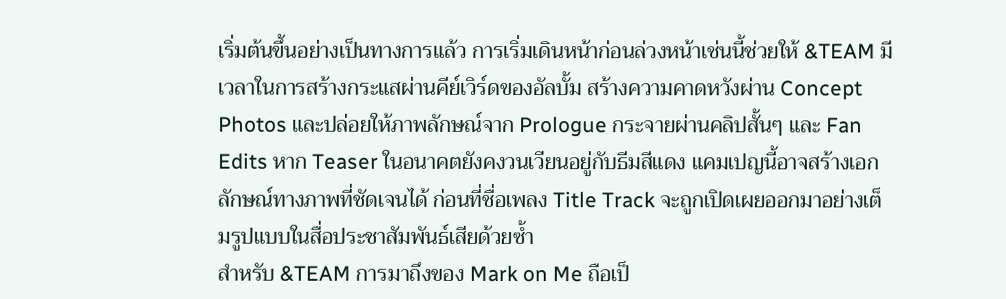เริ่มต้นขึ้นอย่างเป็นทางการแล้ว การเริ่มเดินหน้าก่อนล่วงหน้าเช่นนี้ช่วยให้ &TEAM มีเวลาในการสร้างกระแสผ่านคีย์เวิร์ดของอัลบั้ม สร้างความคาดหวังผ่าน Concept Photos และปล่อยให้ภาพลักษณ์จาก Prologue กระจายผ่านคลิปสั้นๆ และ Fan Edits หาก Teaser ในอนาคตยังคงวนเวียนอยู่กับธีมสีแดง แคมเปญนี้อาจสร้างเอกลักษณ์ทางภาพที่ชัดเจนได้ ก่อนที่ชื่อเพลง Title Track จะถูกเปิดเผยออกมาอย่างเต็มรูปแบบในสื่อประชาสัมพันธ์เสียด้วยซ้ำ
สำหรับ &TEAM การมาถึงของ Mark on Me ถือเป็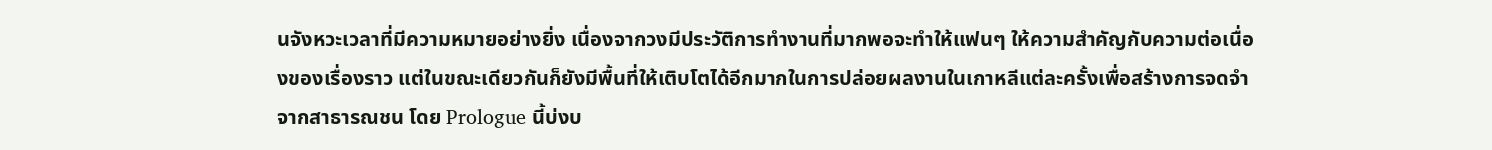นจังหวะเวลาที่มีความหมายอย่างยิ่ง เนื่องจากวงมีประวัติการทำงานที่มากพอจะทำให้แฟนๆ ให้ความสำคัญกับความต่อเนื่องของเรื่องราว แต่ในขณะเดียวกันก็ยังมีพื้นที่ให้เติบโตได้อีกมากในการปล่อยผลงานในเกาหลีแต่ละครั้งเพื่อสร้างการจดจำจากสาธารณชน โดย Prologue นี้บ่งบ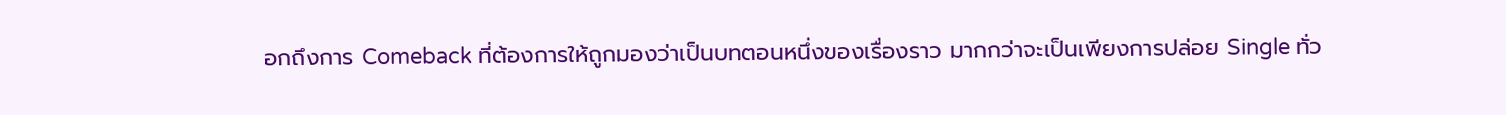อกถึงการ Comeback ที่ต้องการให้ถูกมองว่าเป็นบทตอนหนึ่งของเรื่องราว มากกว่าจะเป็นเพียงการปล่อย Single ทั่ว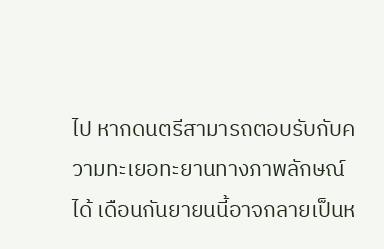ไป หากดนตรีสามารถตอบรับกับความทะเยอทะยานทางภาพลักษณ์ได้ เดือนกันยายนนี้อาจกลายเป็นห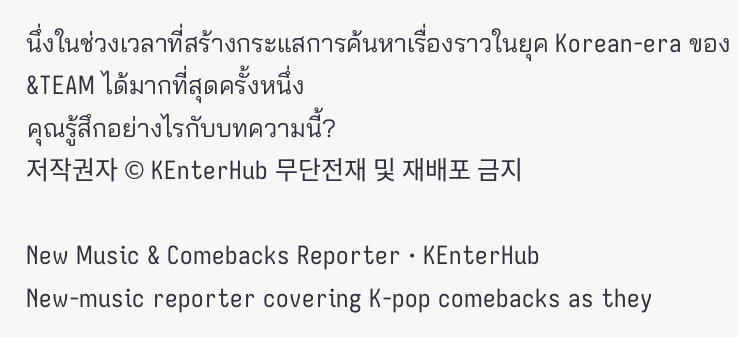นึ่งในช่วงเวลาที่สร้างกระแสการค้นหาเรื่องราวในยุค Korean-era ของ &TEAM ได้มากที่สุดครั้งหนึ่ง
คุณรู้สึกอย่างไรกับบทความนี้?
저작권자 © KEnterHub 무단전재 및 재배포 금지

New Music & Comebacks Reporter · KEnterHub
New-music reporter covering K-pop comebacks as they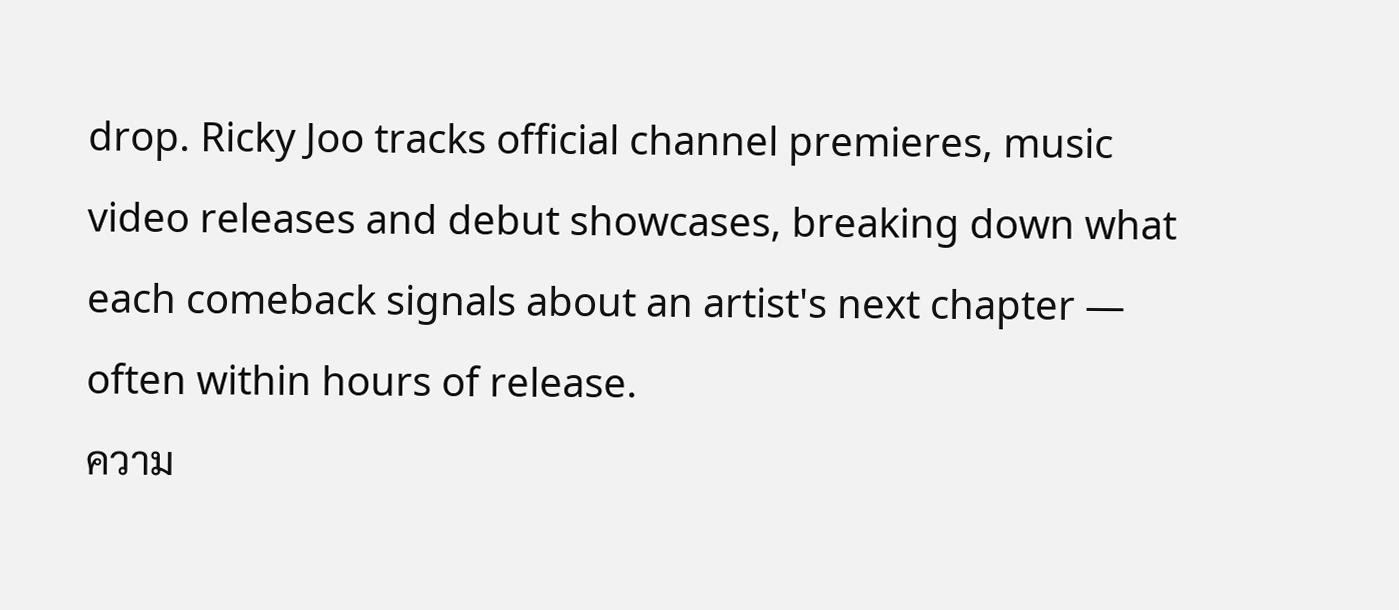drop. Ricky Joo tracks official channel premieres, music video releases and debut showcases, breaking down what each comeback signals about an artist's next chapter — often within hours of release.
ความ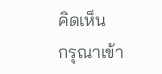คิดเห็น
กรุณาเข้า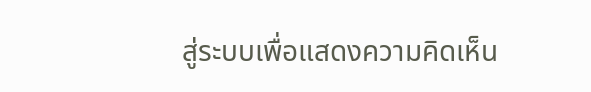สู่ระบบเพื่อแสดงความคิดเห็น